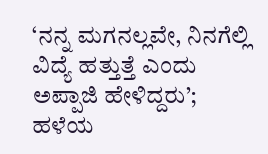‘ನನ್ನ ಮಗನಲ್ಲವೇ, ನಿನಗೆಲ್ಲಿ ವಿದ್ಯೆ ಹತ್ತುತ್ತೆ ಎಂದು ಅಪ್ಪಾಜಿ ಹೇಳಿದ್ದರು’; ಹಳೆಯ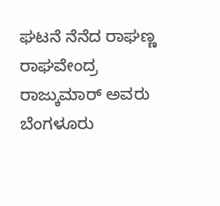ಘಟನೆ ನೆನೆದ ರಾಘಣ್ಣ
ರಾಘವೇಂದ್ರ ರಾಜ್ಕುಮಾರ್ ಅವರು ಬೆಂಗಳೂರು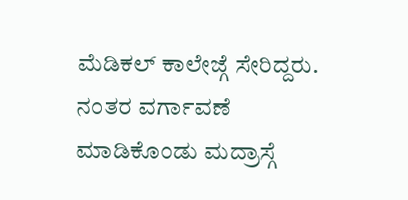ಮೆಡಿಕಲ್ ಕಾಲೇಜ್ಗೆ ಸೇರಿದ್ದರು. ನಂತರ ವರ್ಗಾವಣೆ ಮಾಡಿಕೊಂಡು ಮದ್ರಾಸ್ಗೆ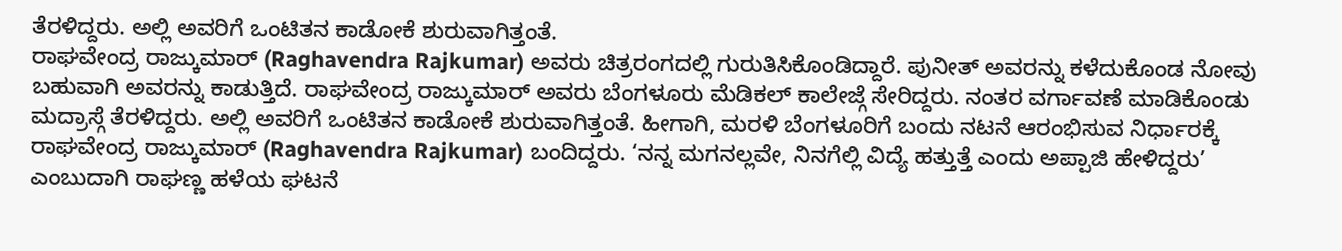ತೆರಳಿದ್ದರು. ಅಲ್ಲಿ ಅವರಿಗೆ ಒಂಟಿತನ ಕಾಡೋಕೆ ಶುರುವಾಗಿತ್ತಂತೆ.
ರಾಘವೇಂದ್ರ ರಾಜ್ಕುಮಾರ್ (Raghavendra Rajkumar) ಅವರು ಚಿತ್ರರಂಗದಲ್ಲಿ ಗುರುತಿಸಿಕೊಂಡಿದ್ದಾರೆ. ಪುನೀತ್ ಅವರನ್ನು ಕಳೆದುಕೊಂಡ ನೋವು ಬಹುವಾಗಿ ಅವರನ್ನು ಕಾಡುತ್ತಿದೆ. ರಾಘವೇಂದ್ರ ರಾಜ್ಕುಮಾರ್ ಅವರು ಬೆಂಗಳೂರು ಮೆಡಿಕಲ್ ಕಾಲೇಜ್ಗೆ ಸೇರಿದ್ದರು. ನಂತರ ವರ್ಗಾವಣೆ ಮಾಡಿಕೊಂಡು ಮದ್ರಾಸ್ಗೆ ತೆರಳಿದ್ದರು. ಅಲ್ಲಿ ಅವರಿಗೆ ಒಂಟಿತನ ಕಾಡೋಕೆ ಶುರುವಾಗಿತ್ತಂತೆ. ಹೀಗಾಗಿ, ಮರಳಿ ಬೆಂಗಳೂರಿಗೆ ಬಂದು ನಟನೆ ಆರಂಭಿಸುವ ನಿರ್ಧಾರಕ್ಕೆ ರಾಘವೇಂದ್ರ ರಾಜ್ಕುಮಾರ್ (Raghavendra Rajkumar) ಬಂದಿದ್ದರು. ‘ನನ್ನ ಮಗನಲ್ಲವೇ, ನಿನಗೆಲ್ಲಿ ವಿದ್ಯೆ ಹತ್ತುತ್ತೆ ಎಂದು ಅಪ್ಪಾಜಿ ಹೇಳಿದ್ದರು’ ಎಂಬುದಾಗಿ ರಾಘಣ್ಣ ಹಳೆಯ ಘಟನೆ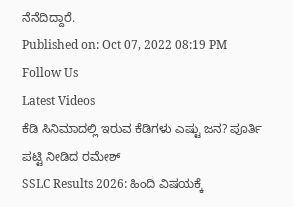ನೆನೆದಿದ್ದಾರೆ.
Published on: Oct 07, 2022 08:19 PM
Follow Us
Latest Videos
ಕೆಡಿ ಸಿನಿಮಾದಲ್ಲಿ ಇರುವ ಕೆಡಿಗಳು ಎಷ್ಟು ಜನ? ಪೂರ್ತಿ ಪಟ್ಟಿ ನೀಡಿದ ರಮೇಶ್
SSLC Results 2026: ಹಿಂದಿ ವಿಷಯಕ್ಕೆ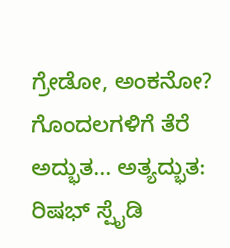ಗ್ರೇಡೋ, ಅಂಕನೋ? ಗೊಂದಲಗಳಿಗೆ ತೆರೆ
ಅದ್ಭುತ... ಅತ್ಯದ್ಭುತ: ರಿಷಭ್ ಸ್ಪೈಡಿ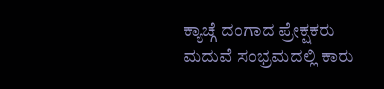ಕ್ಯಾಚ್ಗೆ ದಂಗಾದ ಪ್ರೇಕ್ಷಕರು
ಮದುವೆ ಸಂಭ್ರಮದಲ್ಲಿ ಕಾರು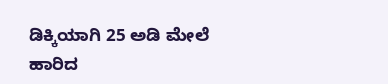ಡಿಕ್ಕಿಯಾಗಿ 25 ಅಡಿ ಮೇಲೆ ಹಾರಿದ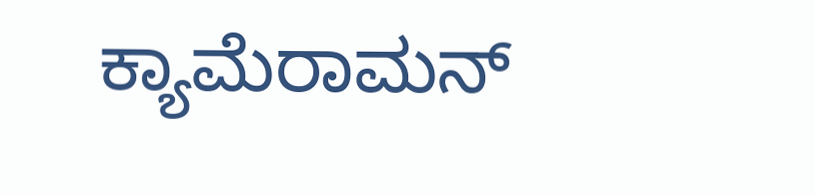ಕ್ಯಾಮೆರಾಮನ್